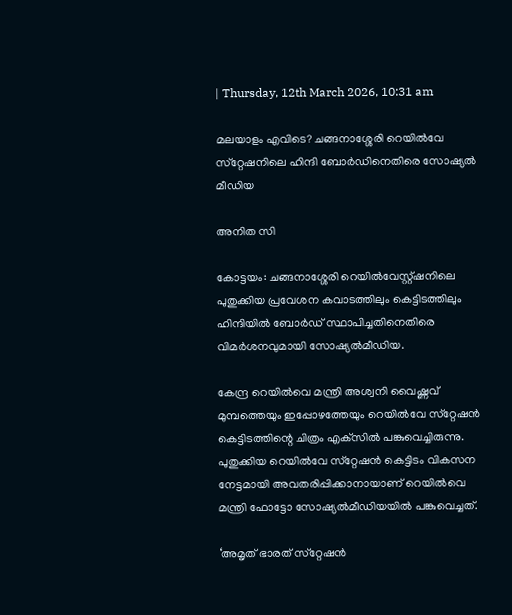| Thursday, 12th March 2026, 10:31 am

മലയാളം എവിടെ? ചങ്ങനാശ്ശേരി റെയില്‍വേ സ്‌റ്റേഷനിലെ ഹിന്ദി ബോര്‍ഡിനെതിരെ സോഷ്യല്‍ മീഡിയ

അനിത സി

കോട്ടയം: ചങ്ങനാശ്ശേരി റെയില്‍വേസ്റ്റ്ഷനിലെ പുതുക്കിയ പ്രവേശന കവാടത്തിലും കെട്ടിടത്തിലും ഹിന്ദിയില്‍ ബോര്‍ഡ് സ്ഥാപിച്ചതിനെതിരെ വിമര്‍ശനവുമായി സോഷ്യല്‍മീഡിയ.

കേന്ദ്ര റെയില്‍വെ മന്ത്രി അശ്വനി വൈഷ്ണവ് മുമ്പത്തെയും ഇപ്പോഴത്തേയും റെയില്‍വേ സ്‌റ്റേഷന്‍ കെട്ടിടത്തിന്റെ ചിത്രം എക്‌സില്‍ പങ്കുവെച്ചിരുന്നു. പുതുക്കിയ റെയില്‍വേ സ്‌റ്റേഷന്‍ കെട്ടിടം വികസന നേട്ടമായി അവതരിപ്പിക്കാനായാണ് റെയില്‍വെ മന്ത്രി ഫോട്ടോ സോഷ്യല്‍മീഡിയയില്‍ പങ്കുവെച്ചത്.

‘അമൃത് ഭാരത് സ്‌റ്റേഷന്‍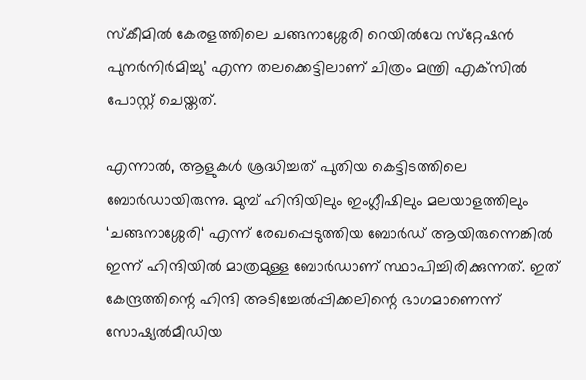സ്‌കീമില്‍ കേരളത്തിലെ ചങ്ങനാശ്ശേരി റെയില്‍വേ സ്‌റ്റേഷന്‍ പുനര്‍നിര്‍മിച്ചു’ എന്ന തലക്കെട്ടിലാണ് ചിത്രം മന്ത്രി എക്‌സില്‍ പോസ്റ്റ് ചെയ്തത്.

എന്നാല്‍, ആളുകള്‍ ശ്രദ്ധിച്ചത് പുതിയ കെട്ടിടത്തിലെ ബോര്‍ഡായിരുന്നു. മുമ്പ് ഹിന്ദിയിലും ഇംഗ്ലീഷിലും മലയാളത്തിലും ‘ചങ്ങനാശ്ശേരി‘ എന്ന് രേഖപ്പെടുത്തിയ ബോര്‍ഡ് ആയിരുന്നെങ്കില്‍ ഇന്ന് ഹിന്ദിയില്‍ മാത്രമുള്ള ബോര്‍ഡാണ് സ്ഥാപിച്ചിരിക്കുന്നത്. ഇത് കേന്ദ്രത്തിന്റെ ഹിന്ദി അടിച്ചേല്‍പ്പിക്കലിന്റെ ഭാഗമാണെന്ന് സോഷ്യല്‍മീഡിയ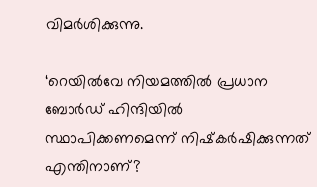വിമര്‍ശിക്കുന്നു.

‘റെയില്‍വേ നിയമത്തില്‍ പ്രധാന ബോര്‍ഡ് ഹിന്ദിയില്‍ സ്ഥാപിക്കണമെന്ന് നിഷ്‌കര്‍ഷിക്കുന്നത് എന്തിനാണ്?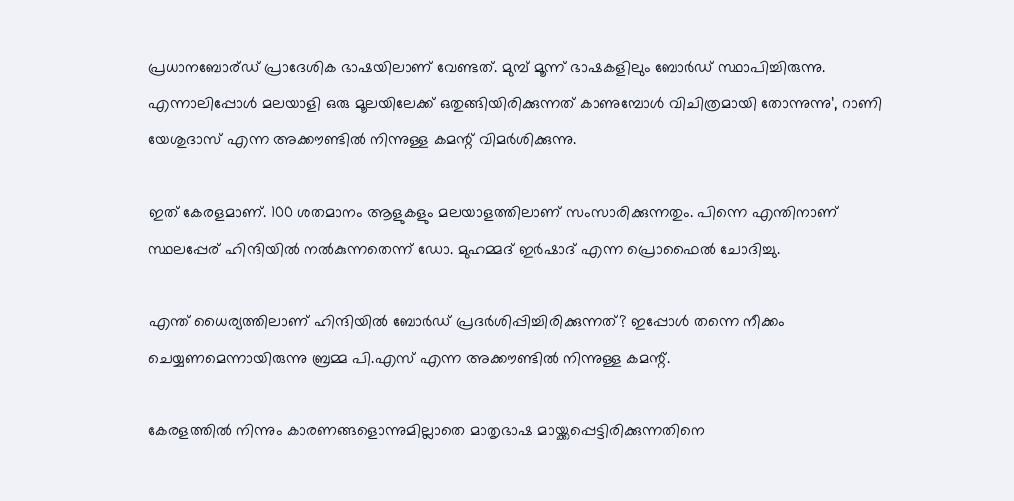പ്രധാനബോര്ഡ് പ്രാദേശിക ഭാഷയിലാണ് വേണ്ടത്. മുമ്പ് മൂന്ന് ഭാഷകളിലും ബോര്‍ഡ് സ്ഥാപിച്ചിരുന്നു. എന്നാലിപ്പോള്‍ മലയാളി ഒരു മൂലയിലേക്ക് ഒതുങ്ങിയിരിക്കുന്നത് കാണുമ്പോള്‍ വിചിത്രമായി തോന്നുന്നു’, റാണി യേശുദാസ് എന്ന അക്കൗണ്ടില്‍ നിന്നുള്ള കമന്റ് വിമര്‍ശിക്കുന്നു.

ഇത് കേരളമാണ്. 100 ശതമാനം ആളുകളും മലയാളത്തിലാണ് സംസാരിക്കുന്നതും. പിന്നെ എന്തിനാണ് സ്ഥലപ്പേര് ഹിന്ദിയില്‍ നല്‍കുന്നതെന്ന് ഡോ. മുഹമ്മദ് ഇര്‍ഷാദ് എന്ന പ്രൊഫൈല്‍ ചോദിച്ചു.

എന്ത് ധൈര്യത്തിലാണ് ഹിന്ദിയില്‍ ബോര്‍ഡ് പ്രദര്‍ശിപ്പിച്ചിരിക്കുന്നത്? ഇപ്പോള്‍ തന്നെ നീക്കം ചെയ്യണമെന്നായിരുന്നു ബ്രമ്മ പി.എസ് എന്ന അക്കൗണ്ടില്‍ നിന്നുള്ള കമന്റ്.

കേരളത്തില്‍ നിന്നും കാരണങ്ങളൊന്നുമില്ലാതെ മാതൃഭാഷ മായ്ക്കപ്പെട്ടിരിക്കുന്നതിനെ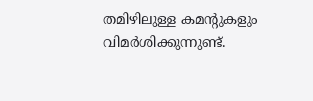തമിഴിലുള്ള കമന്റുകളും വിമര്‍ശിക്കുന്നുണ്ട്.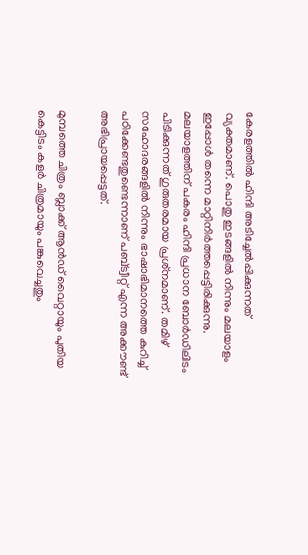കേരളത്തില്‍ ഹിന്ദി അടിച്ചേല്‍പ്പിക്കുന്നത് വ്യക്തമാണ്. പൊതു ഇടങ്ങളില്‍ നിന്നും മലയാളം ഇപ്പോള്‍ തന്നെ മാറ്റിനിര്‍ത്തപ്പെട്ടിരിക്കുന്നു. മലയാളത്തിന് പകരം ഹിന്ദി പ്രധാന ബോര്‍ഡിലിടം പിടിക്കുന്നത് ഗുരുതരമായ പ്രശ്‌നമാണ്. തമിഴ് സഹോദരങ്ങളില്‍ നിന്നും ഭാഷാഭിമാനത്തെ കുറിച്ച് പഠിക്കേണ്ടതുണ്ടെന്നാണ് പബ്ട്വീറ്റ് എന്ന അക്കൗണ്ട് അഭിപ്രായപ്പെട്ടത്.

മുമ്പത്തെ ചിത്രം ബ്ലാക്ക് ആന്‍ഡ് വൈറ്റായും പുതിയ കെട്ടിടം കളര്‍ ചിത്രമായും പങ്കുവെച്ചതും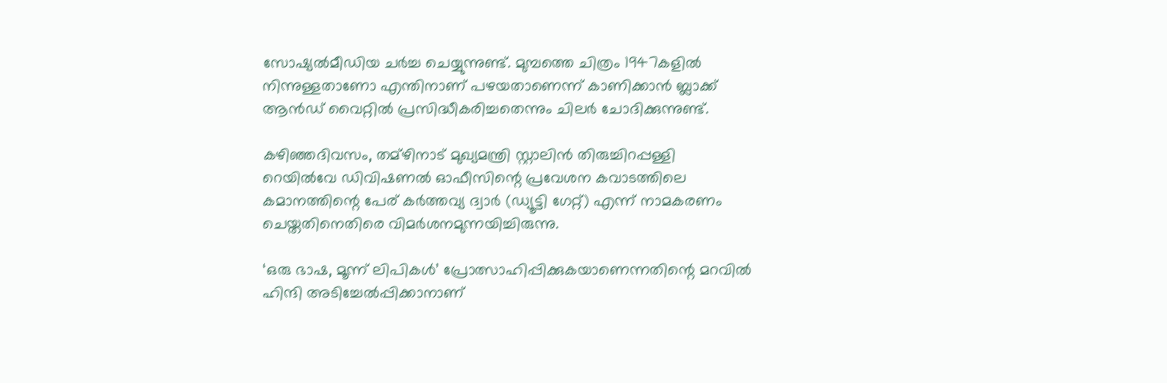സോഷ്യല്‍മീഡിയ ചര്‍ച്ച ചെയ്യുന്നുണ്ട്. മുമ്പത്തെ ചിത്രം 1947കളില്‍ നിന്നുള്ളതാണോ എന്തിനാണ് പഴയതാണെന്ന് കാണിക്കാന്‍ ബ്ലാക്ക് ആന്‍ഡ് വൈറ്റില്‍ പ്രസിദ്ധീകരിച്ചതെന്നും ചിലര്‍ ചോദിക്കുന്നുണ്ട്.

കഴിഞ്ഞദിവസം, തമ്‌ഴിനാട് മുഖ്യമന്ത്രി സ്റ്റാലിന്‍ തിരുച്ചിറപ്പള്ളി റെയില്‍വേ ഡിവിഷണല്‍ ഓഫീസിന്റെ പ്രവേശന കവാടത്തിലെ കമാനത്തിന്റെ പേര് കര്‍ത്തവ്യ ദ്വാര്‍ (ഡ്യൂട്ടി ഗേറ്റ്) എന്ന് നാമകരണം ചെയ്തതിനെതിരെ വിമര്‍ശനമുന്നയിച്ചിരുന്നു.

‘ഒരു ഭാഷ, മൂന്ന് ലിപികള്‍’ പ്രോത്സാഹിപ്പിക്കുകയാണെന്നതിന്റെ മറവില്‍ ഹിന്ദി അടിച്ചേല്‍പ്പിക്കാനാണ്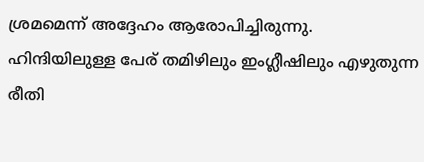ശ്രമമെന്ന് അദ്ദേഹം ആരോപിച്ചിരുന്നു. ഹിന്ദിയിലുള്ള പേര് തമിഴിലും ഇംഗ്ലീഷിലും എഴുതുന്ന രീതി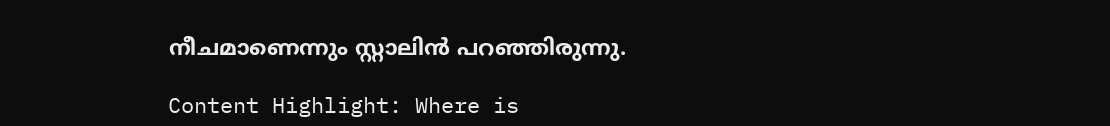നീചമാണെന്നും സ്റ്റാലിന്‍ പറഞ്ഞിരുന്നു.

Content Highlight: Where is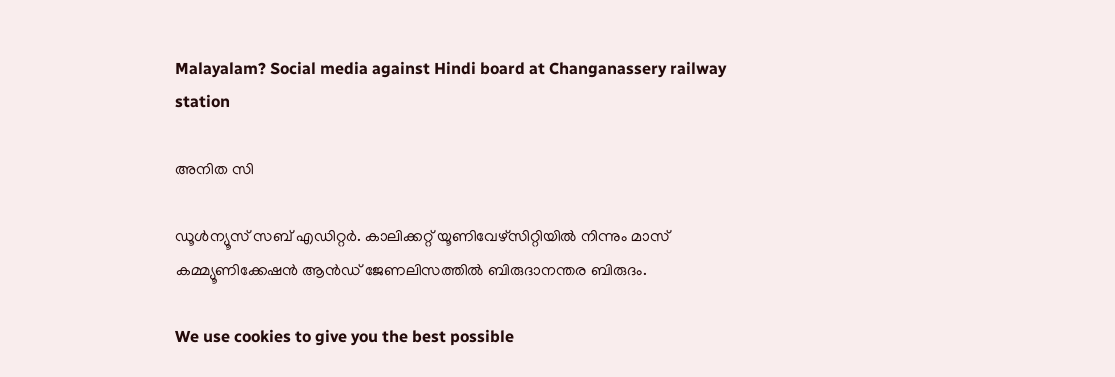Malayalam? Social media against Hindi board at Changanassery railway station

അനിത സി

ഡൂള്‍ന്യൂസ് സബ് എഡിറ്റര്‍. കാലിക്കറ്റ് യൂണിവേഴ്‌സിറ്റിയില്‍ നിന്നും മാസ് കമ്മ്യൂണിക്കേഷന്‍ ആന്‍ഡ് ജേണലിസത്തില്‍ ബിരുദാനന്തര ബിരുദം.

We use cookies to give you the best possible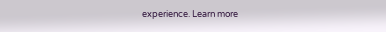experience. Learn more